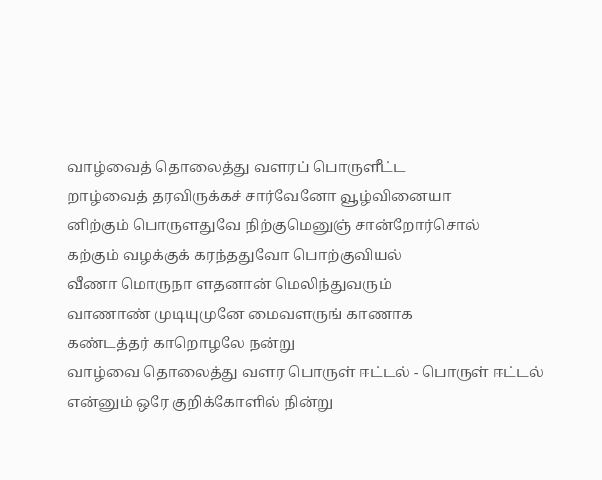வாழ்வைத் தொலைத்து வளரப் பொருளீட்ட
றாழ்வைத் தரவிருக்கச் சார்வேனோ வூழ்வினையா
னிற்கும் பொருளதுவே நிற்குமெனுஞ் சான்றோர்சொல்
கற்கும் வழக்குக் கரந்ததுவோ பொற்குவியல்
வீணா மொருநா ளதனான் மெலிந்துவரும்
வாணாண் முடியுமுனே மைவளருங் காணாக
கண்டத்தர் காறொழலே நன்று
வாழ்வை தொலைத்து வளர பொருள் ஈட்டல் - பொருள் ஈட்டல் என்னும் ஒரே குறிக்கோளில் நின்று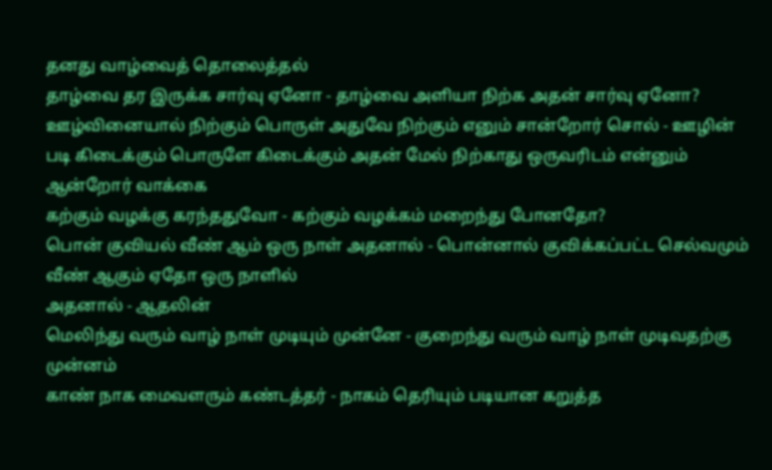தனது வாழ்வைத் தொலைத்தல்
தாழ்வை தர இருக்க சார்வு ஏனோ - தாழ்வை அளியா நிற்க அதன் சார்வு ஏனோ?
ஊழ்வினையால் நிற்கும் பொருள் அதுவே நிற்கும் எனும் சான்றோர் சொல் - ஊழின் படி கிடைக்கும் பொருளே கிடைக்கும் அதன் மேல் நிற்காது ஒருவரிடம் என்னும் ஆன்றோர் வாக்கை
கற்கும் வழக்கு கரந்ததுவோ - கற்கும் வழக்கம் மறைந்து போனதோ?
பொன் குவியல் வீண் ஆம் ஒரு நாள் அதனால் - பொன்னால் குவிக்கப்பட்ட செல்வமும் வீண் ஆகும் ஏதோ ஒரு நாளில்
அதனால் - ஆதலின்
மெலிந்து வரும் வாழ் நாள் முடியும் முன்னே - குறைந்து வரும் வாழ் நாள் முடிவதற்கு முன்னம்
காண் நாக மைவளரும் கண்டத்தர் - நாகம் தெரியும் படியான கறுத்த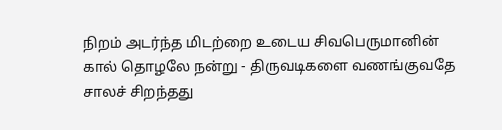நிறம் அடர்ந்த மிடற்றை உடைய சிவபெருமானின்
கால் தொழலே நன்று - திருவடிகளை வணங்குவதே சாலச் சிறந்தது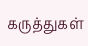கருத்துகள்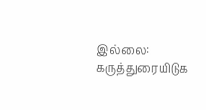இல்லை:
கருத்துரையிடுக